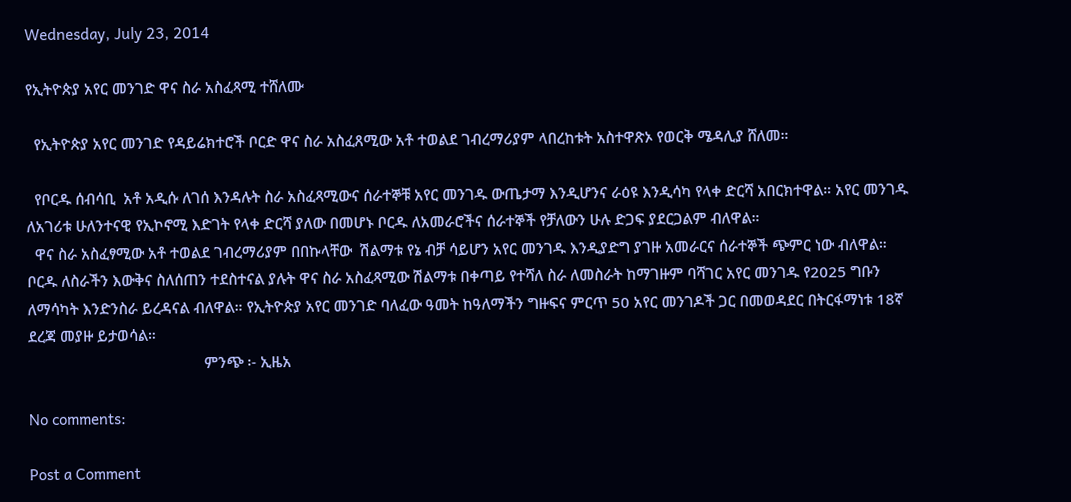Wednesday, July 23, 2014

የኢትዮጵያ አየር መንገድ ዋና ስራ አስፈጻሚ ተሸለሙ

  የኢትዮጵያ አየር መንገድ የዳይሬክተሮች ቦርድ ዋና ስራ አስፈጸሚው አቶ ተወልደ ገብረማሪያም ላበረከቱት አስተዋጽኦ የወርቅ ሜዳሊያ ሸለመ።

  የቦርዱ ሰብሳቢ  አቶ አዲሱ ለገሰ እንዳሉት ስራ አስፈጻሚውና ሰራተኞቹ አየር መንገዱ ውጤታማ እንዲሆንና ራዕዩ እንዲሳካ የላቀ ድርሻ አበርክተዋል። አየር መንገዱ ለአገሪቱ ሁለንተናዊ የኢኮኖሚ እድገት የላቀ ድርሻ ያለው በመሆኑ ቦርዱ ለአመራሮችና ሰራተኞች የቻለውን ሁሉ ድጋፍ ያደርጋልም ብለዋል።
  ዋና ስራ አስፈፃሚው አቶ ተወልደ ገብረማሪያም በበኩላቸው  ሽልማቱ የኔ ብቻ ሳይሆን አየር መንገዱ እንዲያድግ ያገዙ አመራርና ሰራተኞች ጭምር ነው ብለዋል። ቦርዱ ለስራችን እውቅና ስለሰጠን ተደስተናል ያሉት ዋና ስራ አስፈጻሚው ሽልማቱ በቀጣይ የተሻለ ስራ ለመስራት ከማገዙም ባሻገር አየር መንገዱ የ2025 ግቡን ለማሳካት እንድንስራ ይረዳናል ብለዋል። የኢትዮጵያ አየር መንገድ ባለፈው ዓመት ከዓለማችን ግዙፍና ምርጥ 50 አየር መንገዶች ጋር በመወዳደር በትርፋማነቱ 18ኛ ደረጃ መያዙ ይታወሳል።
                                            ምንጭ ፡- ኢዜአ

No comments:

Post a Comment